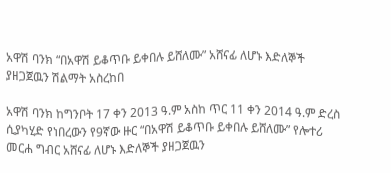አዋሽ ባንክ “በአዋሽ ይቆጥቡ ይቀበሉ ይሸለሙ” አሸናፊ ለሆኑ እድለኞች ያዘጋጀዉን ሽልማት አስረከበ

አዋሽ ባንክ ከግንቦት 17 ቀን 2013 ዓ.ም አስከ ጥር 11 ቀን 2014 ዓ.ም ድረስ ሲያካሂድ የነበረውን የ9ኛው ዙር “በአዋሽ ይቆጥቡ ይቀበሉ ይሸለሙ” የሎተሪ መርሐ ግብር አሸናፊ ለሆኑ እድለኞች ያዘጋጀዉን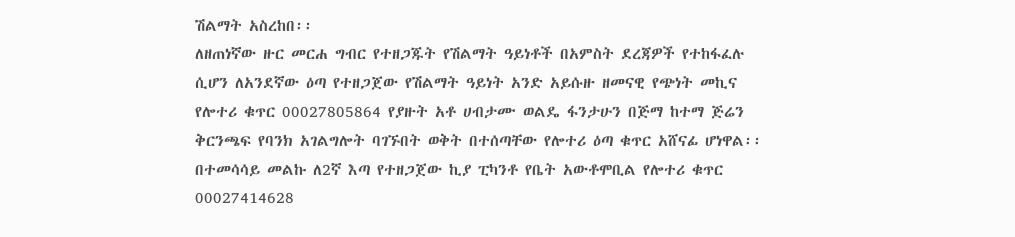ሽልማት አስረከበ፡፡
ለዘጠነኛው ዙር መርሐ ግብር የተዘጋጁት የሽልማት ዓይነቶች በአምስት ደረጃዎች የተከፋፈሉ ሲሆን ለአንደኛው ዕጣ የተዘጋጀው የሽልማት ዓይነት አንድ አይሱዙ ዘመናዊ የጭነት መኪና የሎተሪ ቁጥር 00027805864 የያዙት አቶ ሀብታሙ ወልዴ ፋንታሁን በጅማ ከተማ ጅሬን ቅርንጫፍ የባንክ አገልግሎት ባገኙበት ወቅት በተሰጣቸው የሎተሪ ዕጣ ቁጥር አሸናፊ ሆነዋል፡፡ በተመሳሳይ መልኩ ለ2ኛ እጣ የተዘጋጀው ኪያ ፒካንቶ የቤት አውቶሞቢል የሎተሪ ቁጥር 00027414628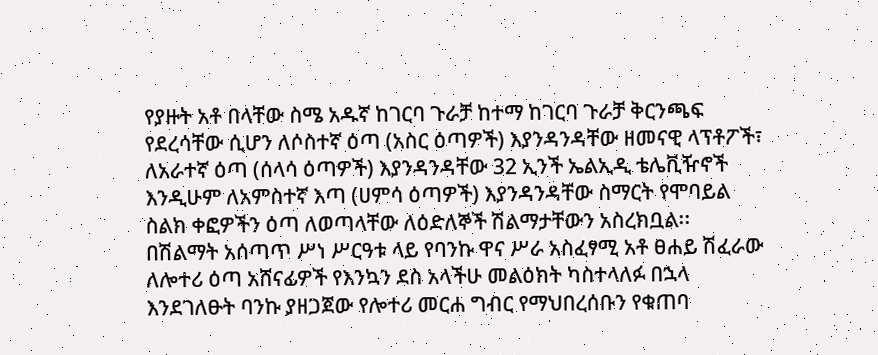የያዙት አቶ በላቸው ስሜ አዱኛ ከገርባ ጉራቻ ከተማ ከገርባ ጉራቻ ቅርንጫፍ የደረሳቸው ሲሆን ለሶስተኛ ዕጣ (አስር ዕጣዎች) እያንዳንዳቸው ዘመናዊ ላፕቶፖች፣ ለአራተኛ ዕጣ (ሰላሳ ዕጣዎች) እያንዳንዳቸው 32 ኢንች ኤልኢዲ ቴሌቪዥኖች እንዲሁም ለአምስተኛ እጣ (ሀምሳ ዕጣዎች) እያንዳንዳቸው ስማርት የሞባይል ስልክ ቀፎዎችን ዕጣ ለወጣላቸው ለዕድለኞች ሽልማታቸውን አስረክቧል፡፡
በሽልማት አሰጣጥ ሥነ ሥርዓቱ ላይ የባንኩ ዋና ሥራ አስፈፃሚ አቶ ፀሐይ ሽፈራው ለሎተሪ ዕጣ አሸናፊዎች የእንኳን ደስ አላችሁ መልዕክት ካስተላለፉ በኋላ እንደገለፁት ባንኩ ያዘጋጀው የሎተሪ መርሐ ግብር የማህበረሰቡን የቁጠባ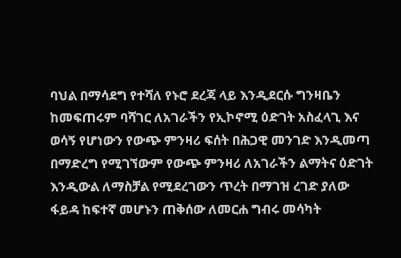ባህል በማሳደግ የተሻለ የኑሮ ደረጃ ላይ እንዲደርሱ ግንዛቤን ከመፍጠሩም ባሻገር ለአገራችን የኢኮኖሚ ዕድገት አስፈላጊ እና ወሳኝ የሆነውን የውጭ ምንዛሪ ፍሰት በሕጋዊ መንገድ እንዲመጣ በማድረግ የሚገኘውም የውጭ ምንዛሪ ለአገራችን ልማትና ዕድገት እንዲውል ለማስቻል የሚደረገውን ጥረት በማገዝ ረገድ ያለው ፋይዳ ከፍተኛ መሆኑን ጠቅሰው ለመርሐ ግብሩ መሳካት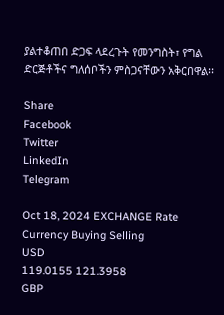ያልተቆጠበ ድጋፍ ላደረጉት የመንግስት፣ የግል ድርጅቶችና ግለሰቦችን ምስጋናቸውን አቅርበዋል፡፡

Share
Facebook
Twitter
LinkedIn
Telegram

Oct 18, 2024 EXCHANGE Rate
Currency Buying Selling
USD
119.0155 121.3958
GBP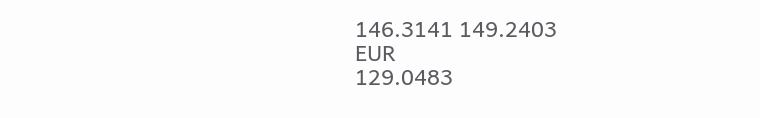146.3141 149.2403
EUR
129.0483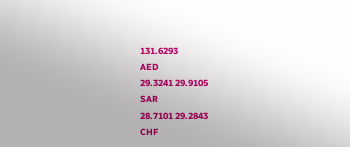131.6293
AED
29.3241 29.9105
SAR
28.7101 29.2843
CHF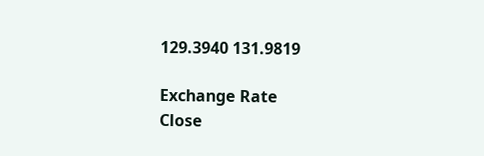129.3940 131.9819

Exchange Rate
Close